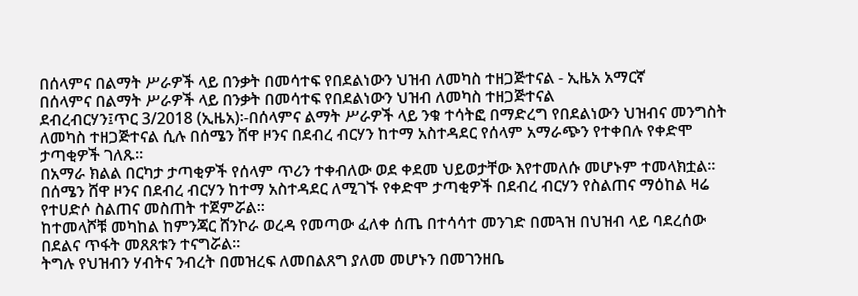በሰላምና በልማት ሥራዎች ላይ በንቃት በመሳተፍ የበደልነውን ህዝብ ለመካስ ተዘጋጅተናል - ኢዜአ አማርኛ
በሰላምና በልማት ሥራዎች ላይ በንቃት በመሳተፍ የበደልነውን ህዝብ ለመካስ ተዘጋጅተናል
ደብረብርሃን፤ጥር 3/2018 (ኢዜአ)፡-በሰላምና ልማት ሥራዎች ላይ ንቁ ተሳትፎ በማድረግ የበደልነውን ህዝብና መንግስት ለመካስ ተዘጋጅተናል ሲሉ በሰሜን ሸዋ ዞንና በደብረ ብርሃን ከተማ አስተዳደር የሰላም አማራጭን የተቀበሉ የቀድሞ ታጣቂዎች ገለጹ።
በአማራ ክልል በርካታ ታጣቂዎች የሰላም ጥሪን ተቀብለው ወደ ቀደመ ህይወታቸው እየተመለሱ መሆኑም ተመላክቷል።
በሰሜን ሸዋ ዞንና በደብረ ብርሃን ከተማ አስተዳደር ለሚገኙ የቀድሞ ታጣቂዎች በደብረ ብርሃን የስልጠና ማዕከል ዛሬ የተሀድሶ ስልጠና መስጠት ተጀምሯል።
ከተመላሾቹ መካከል ከምንጃር ሸንኮራ ወረዳ የመጣው ፈለቀ ሰጤ በተሳሳተ መንገድ በመጓዝ በህዝብ ላይ ባደረሰው በደልና ጥፋት መጸጸቱን ተናግሯል።
ትግሉ የህዝብን ሃብትና ንብረት በመዝረፍ ለመበልጸግ ያለመ መሆኑን በመገንዘቤ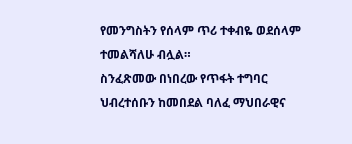የመንግስትን የሰላም ጥሪ ተቀብዬ ወደሰላም ተመልሻለሁ ብሏል።
ስንፈጽመው በነበረው የጥፋት ተግባር ህብረተሰቡን ከመበደል ባለፈ ማህበራዊና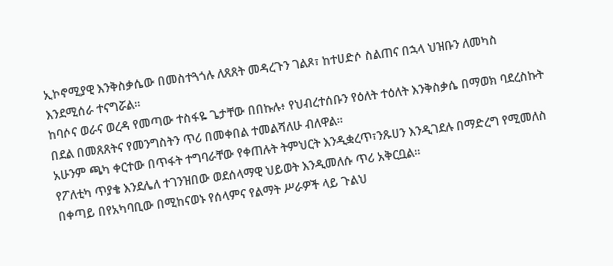ኢኮኖሚያዊ እንቅስቃሴው በመስተጓጎሉ ለጸጸት መዳረጉን ገልጾ፣ ከተሀድሶ ስልጠና በኋላ ህዝቡን ለመካስ እንደሚሰራ ተናግሯል።
ከባሶና ወራና ወረዳ የመጣው ተስፋዬ ጌታቸው በበኩሉ፥ የህብረተሰቡን የዕለት ተዕለት እንቅስቃሴ በማወክ ባደረስኩት በደል በመጸጸትና የመንግስትን ጥሪ በመቀበል ተመልሻለሁ ብለዋል።
አሁንም ጫካ ቀርተው በጥፋት ተግባራቸው የቀጠሉት ትምህርት እንዲቋረጥ፣ንጹሀን እንዲገደሉ በማድረግ የሚመለስ የፖለቲካ ጥያቄ እንደሌለ ተገንዝበው ወደሰላማዊ ህይወት እንዲመለሱ ጥሪ አቅርቧል።
በቀጣይ በየአካባቢው በሚከናወኑ የሰላምና የልማት ሥራዎች ላይ ጉልህ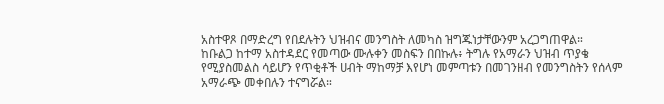አስተዋጾ በማድረግ የበደሉትን ህዝብና መንግስት ለመካስ ዝግጁነታቸውንም አረጋግጠዋል።
ከቡልጋ ከተማ አስተዳደር የመጣው ሙሉቀን መስፍን በበኩሉ፥ ትግሉ የአማራን ህዝብ ጥያቄ የሚያስመልስ ሳይሆን የጥቂቶች ሀብት ማከማቻ እየሆነ መምጣቱን በመገንዘብ የመንግስትን የሰላም አማራጭ መቀበሉን ተናግሯል።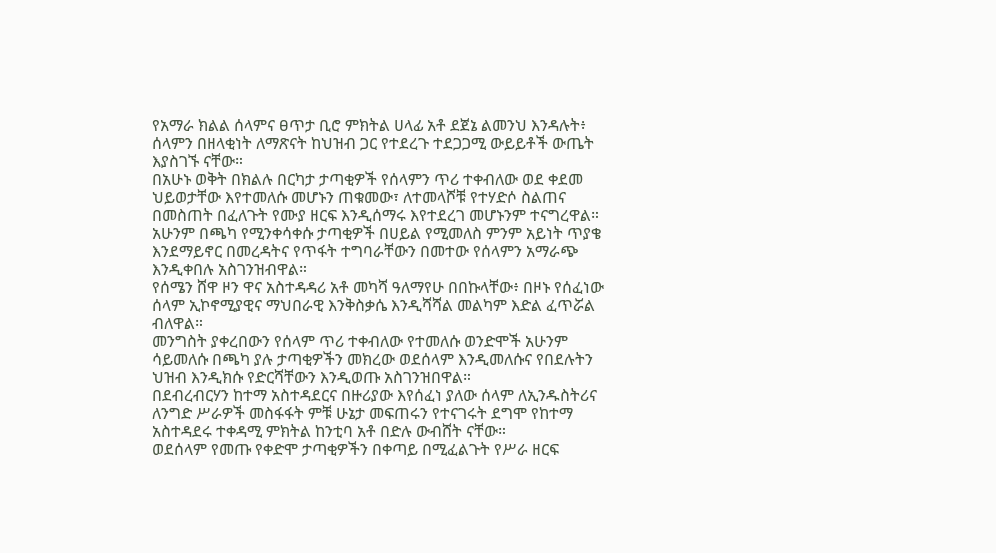የአማራ ክልል ሰላምና ፀጥታ ቢሮ ምክትል ሀላፊ አቶ ደጀኔ ልመንህ እንዳሉት፥ ሰላምን በዘላቂነት ለማጽናት ከህዝብ ጋር የተደረጉ ተደጋጋሚ ውይይቶች ውጤት እያስገኙ ናቸው።
በአሁኑ ወቅት በክልሉ በርካታ ታጣቂዎች የሰላምን ጥሪ ተቀብለው ወደ ቀደመ ህይወታቸው እየተመለሱ መሆኑን ጠቁመው፣ ለተመላሾቹ የተሃድሶ ስልጠና በመስጠት በፈለጉት የሙያ ዘርፍ እንዲሰማሩ እየተደረገ መሆኑንም ተናግረዋል።
አሁንም በጫካ የሚንቀሳቀሱ ታጣቂዎች በሀይል የሚመለስ ምንም አይነት ጥያቄ እንደማይኖር በመረዳትና የጥፋት ተግባራቸውን በመተው የሰላምን አማራጭ እንዲቀበሉ አስገንዝብዋል።
የሰሜን ሸዋ ዞን ዋና አስተዳዳሪ አቶ መካሻ ዓለማየሁ በበኩላቸው፥ በዞኑ የሰፈነው ሰላም ኢኮኖሚያዊና ማህበራዊ እንቅስቃሴ እንዲሻሻል መልካም እድል ፈጥሯል ብለዋል።
መንግስት ያቀረበውን የሰላም ጥሪ ተቀብለው የተመለሱ ወንድሞች አሁንም ሳይመለሱ በጫካ ያሉ ታጣቂዎችን መክረው ወደሰላም እንዲመለሱና የበደሉትን ህዝብ እንዲክሱ የድርሻቸውን እንዲወጡ አስገንዝበዋል።
በደብረብርሃን ከተማ አስተዳደርና በዙሪያው እየሰፈነ ያለው ሰላም ለኢንዱስትሪና ለንግድ ሥራዎች መስፋፋት ምቹ ሁኔታ መፍጠሩን የተናገሩት ደግሞ የከተማ አስተዳደሩ ተቀዳሚ ምክትል ከንቲባ አቶ በድሉ ውብሸት ናቸው።
ወደሰላም የመጡ የቀድሞ ታጣቂዎችን በቀጣይ በሚፈልጉት የሥራ ዘርፍ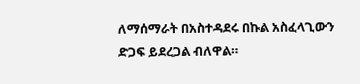ለማሰማራት በአስተዳደሩ በኩል አስፈላጊውን ድጋፍ ይደረጋል ብለዋል።